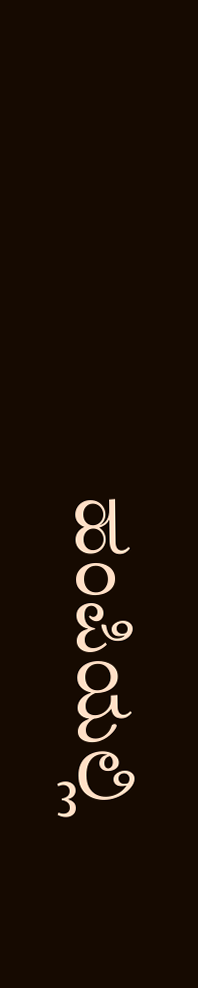ಹಂಪಿಯಲ್ಲಿ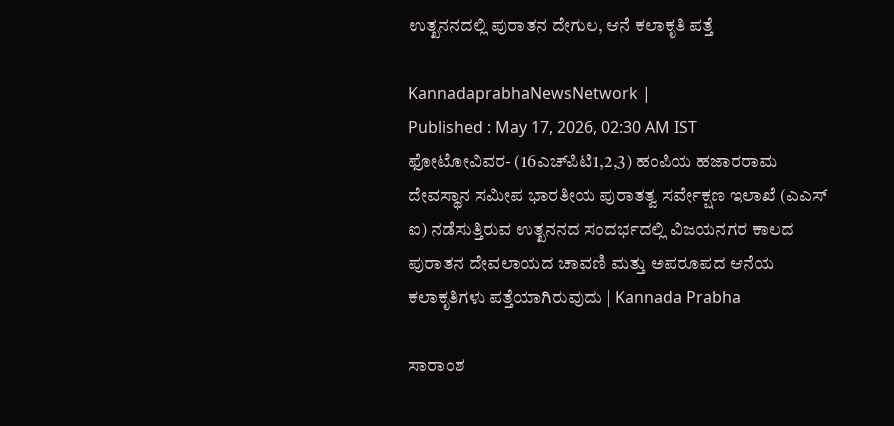ಉತ್ಖನನದಲ್ಲಿ ಪುರಾತನ ದೇಗುಲ, ಆನೆ ಕಲಾಕೃತಿ ಪತ್ತೆ

KannadaprabhaNewsNetwork |
Published : May 17, 2026, 02:30 AM IST
ಫೋಟೋವಿವರ- (16ಎಚ್‌ಪಿಟಿ1,2,3) ಹಂಪಿಯ ಹಜಾರರಾಮ ದೇವಸ್ಥಾನ ಸಮೀಪ ಭಾರತೀಯ ಪುರಾತತ್ವ ಸರ್ವೇಕ್ಷಣ ಇಲಾಖೆ (ಎಎಸ್ ಐ) ನಡೆಸುತ್ತಿರುವ ಉತ್ಖನನದ ಸಂದರ್ಭದಲ್ಲಿ ವಿಜಯನಗರ ಕಾಲದ ಪುರಾತನ ದೇವಲಾಯದ ಚಾವಣಿ ಮತ್ತು ಅಪರೂಪದ ಆನೆಯ ಕಲಾಕೃತಿಗಳು ಪತ್ತೆಯಾಗಿರುವುದು | Kannada Prabha

ಸಾರಾಂಶ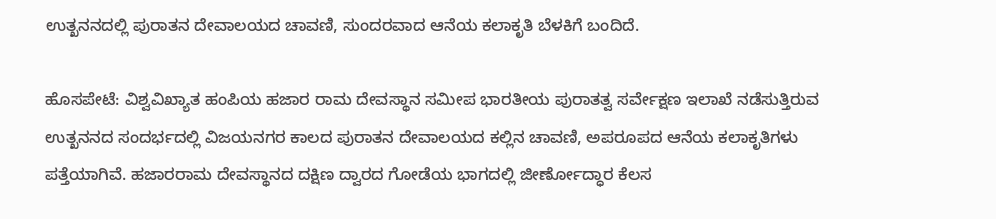ಉತ್ಖನನದಲ್ಲಿ ಪುರಾತನ ದೇವಾಲಯದ ಚಾವಣಿ, ಸುಂದರವಾದ ಆನೆಯ ಕಲಾಕೃತಿ ಬೆಳಕಿಗೆ ಬಂದಿದೆ.

ಹೊಸಪೇಟೆ: ವಿಶ್ವವಿಖ್ಯಾತ ಹಂಪಿಯ ಹಜಾರ ರಾಮ ದೇವಸ್ಥಾನ ಸಮೀಪ ಭಾರತೀಯ ಪುರಾತತ್ವ ಸರ್ವೇಕ್ಷಣ ಇಲಾಖೆ ನಡೆಸುತ್ತಿರುವ ಉತ್ಖನನದ ಸಂದರ್ಭದಲ್ಲಿ ವಿಜಯನಗರ ಕಾಲದ ಪುರಾತನ ದೇವಾಲಯದ ಕಲ್ಲಿನ ಚಾವಣಿ, ಅಪರೂಪದ ಆನೆಯ ಕಲಾಕೃತಿಗಳು ಪತ್ತೆಯಾಗಿವೆ. ಹಜಾರರಾಮ ದೇವಸ್ಥಾನದ ದಕ್ಷಿಣ ದ್ವಾರದ ಗೋಡೆಯ ಭಾಗದಲ್ಲಿ ಜೀರ್ಣೋದ್ಧಾರ ಕೆಲಸ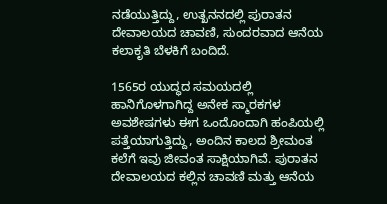ನಡೆಯುತ್ತಿದ್ದು, ಉತ್ಖನನದಲ್ಲಿ ಪುರಾತನ ದೇವಾಲಯದ ಚಾವಣಿ, ಸುಂದರವಾದ ಆನೆಯ ಕಲಾಕೃತಿ ಬೆಳಕಿಗೆ ಬಂದಿದೆ.

1565ರ ಯುದ್ಧದ ಸಮಯದಲ್ಲಿ ಹಾನಿಗೊಳಗಾಗಿದ್ದ ಅನೇಕ ಸ್ಮಾರಕಗಳ ಅವಶೇಷಗಳು ಈಗ ಒಂದೊಂದಾಗಿ ಹಂಪಿಯಲ್ಲಿ ಪತ್ತೆಯಾಗುತ್ತಿದ್ದು, ಅಂದಿನ ಕಾಲದ ಶ್ರೀಮಂತ ಕಲೆಗೆ ಇವು ಜೀವಂತ ಸಾಕ್ಷಿಯಾಗಿವೆ. ಪುರಾತನ ದೇವಾಲಯದ ಕಲ್ಲಿನ ಚಾವಣಿ ಮತ್ತು ಆನೆಯ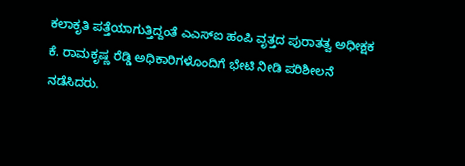ಕಲಾಕೃತಿ ಪತ್ತೆಯಾಗುತ್ತಿದ್ದಂತೆ ಎಎಸ್ಐ ಹಂಪಿ ವೃತ್ತದ ಪುರಾತತ್ವ ಅಧೀಕ್ಷಕ ಕೆ. ರಾಮಕೃಷ್ಣ ರೆಡ್ಡಿ ಅಧಿಕಾರಿಗಳೊಂದಿಗೆ ಭೇಟಿ ನೀಡಿ ಪರಿಶೀಲನೆ ನಡೆಸಿದರು.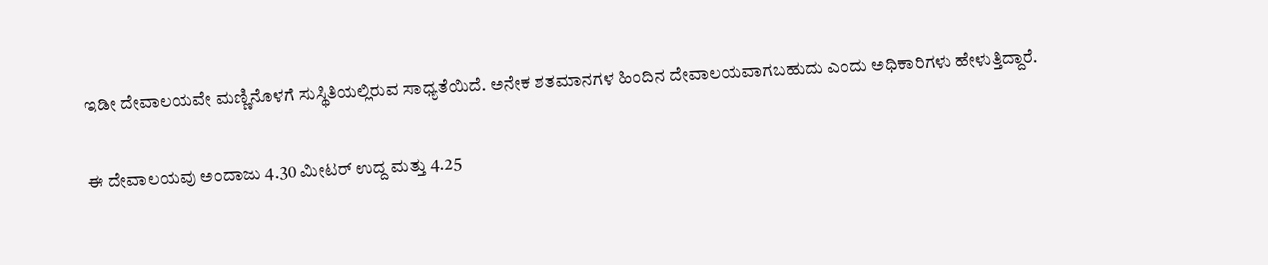ಇಡೀ ದೇವಾಲಯವೇ ಮಣ್ಣಿನೊಳಗೆ ಸುಸ್ಥಿತಿಯಲ್ಲಿರುವ ಸಾಧ್ಯತೆಯಿದೆ. ಅನೇಕ ಶತಮಾನಗಳ ಹಿಂದಿನ ದೇವಾಲಯವಾಗಬಹುದು ಎಂದು ಅಧಿಕಾರಿಗಳು ಹೇಳುತ್ತಿದ್ದಾರೆ.

ಈ ದೇವಾಲಯವು ಅಂದಾಜು 4.30 ಮೀಟರ್‌ ಉದ್ದ ಮತ್ತು 4.25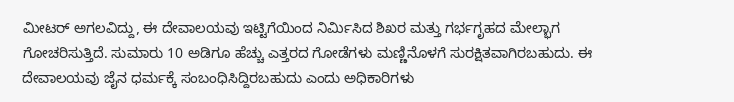ಮೀಟರ್‌ ಅಗಲವಿದ್ದು, ಈ ದೇವಾಲಯವು ಇಟ್ಟಿಗೆಯಿಂದ ನಿರ್ಮಿಸಿದ ಶಿಖರ ಮತ್ತು ಗರ್ಭಗೃಹದ ಮೇಲ್ಭಾಗ ಗೋಚರಿಸುತ್ತಿದೆ. ಸುಮಾರು 10 ಅಡಿಗೂ ಹೆಚ್ಚು ಎತ್ತರದ ಗೋಡೆಗಳು ಮಣ್ಣಿನೊಳಗೆ ಸುರಕ್ಷಿತವಾಗಿರಬಹುದು. ಈ ದೇವಾಲಯವು ಜೈನ ಧರ್ಮಕ್ಕೆ ಸಂಬಂಧಿಸಿದ್ದಿರಬಹುದು ಎಂದು ಅಧಿಕಾರಿಗಳು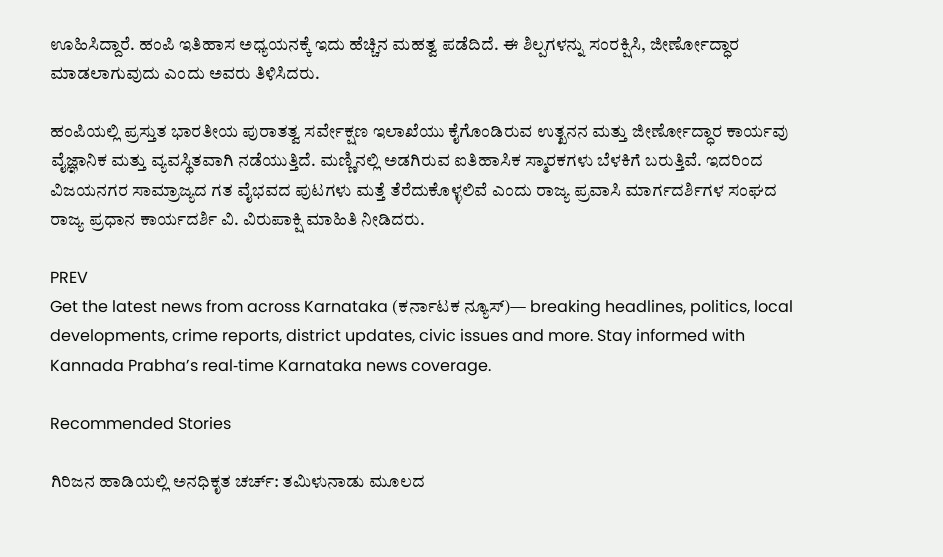ಊಹಿಸಿದ್ದಾರೆ. ಹಂಪಿ‌ ಇತಿಹಾಸ‌ ಅಧ್ಯಯನಕ್ಕೆ ಇದು ಹೆಚ್ಚಿನ‌‌ ಮಹತ್ವ‌ ಪಡೆದಿದೆ. ಈ ಶಿಲ್ಪಗಳನ್ನು ಸಂರಕ್ಷಿಸಿ, ಜೀರ್ಣೋದ್ಧಾರ ಮಾಡಲಾಗುವುದು ಎಂದು ಅವರು ತಿಳಿಸಿದರು.

ಹಂಪಿಯಲ್ಲಿ ಪ್ರಸ್ತುತ ಭಾರತೀಯ ಪುರಾತತ್ವ ಸರ್ವೇಕ್ಷಣ ಇಲಾಖೆಯು ಕೈಗೊಂಡಿರುವ ಉತ್ಖನನ ಮತ್ತು ಜೀರ್ಣೋದ್ಧಾರ ಕಾರ್ಯವು ವೈಜ್ಞಾನಿಕ ಮತ್ತು ವ್ಯವಸ್ಥಿತವಾಗಿ ನಡೆಯುತ್ತಿದೆ. ಮಣ್ಣಿನಲ್ಲಿ ಅಡಗಿರುವ ಐತಿಹಾಸಿಕ ಸ್ಮಾರಕಗಳು ಬೆಳಕಿಗೆ ಬರುತ್ತಿವೆ. ಇದರಿಂದ ವಿಜಯನಗರ ಸಾಮ್ರಾಜ್ಯದ ಗತ ವೈಭವದ ಪುಟಗಳು ಮತ್ತೆ ತೆರೆದುಕೊಳ್ಳಲಿವೆ ಎಂದು ರಾಜ್ಯ ಪ್ರವಾಸಿ ಮಾರ್ಗದರ್ಶಿಗಳ ಸಂಘದ ರಾಜ್ಯ ಪ್ರಧಾನ ಕಾರ್ಯದರ್ಶಿ ವಿ. ವಿರುಪಾಕ್ಷಿ ಮಾಹಿತಿ ನೀಡಿದರು.

PREV
Get the latest news from across Karnataka (ಕರ್ನಾಟಕ ನ್ಯೂಸ್)— breaking headlines, politics, local developments, crime reports, district updates, civic issues and more. Stay informed with Kannada Prabha’s real‑time Karnataka news coverage.

Recommended Stories

ಗಿರಿಜನ ಹಾಡಿಯಲ್ಲಿ ಅನಧಿಕೃತ ಚರ್ಚ್: ತಮಿಳುನಾಡು ಮೂಲದ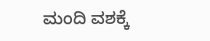ಮಂದಿ ವಶಕ್ಕೆ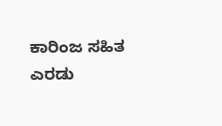ಕಾರಿಂಜ ಸಹಿತ ಎರಡು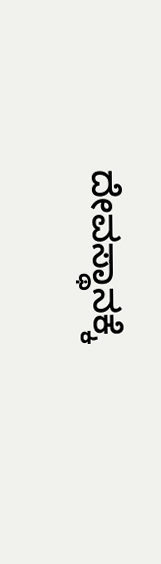ದೇವಸ್ಥಾನಕ್ಕೆ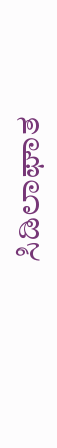ಸಿಡಿಲಾಘಾತ